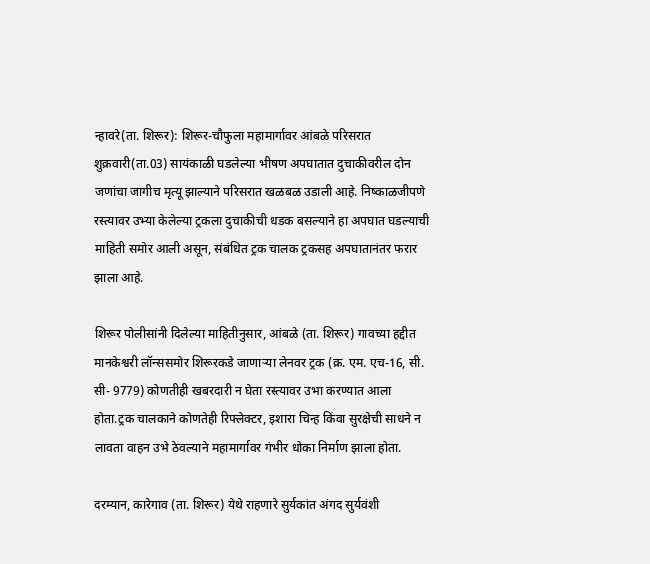न्हावरे(ता. शिरूर): शिरूर-चौफुला महामार्गावर आंबळे परिसरात शुक्रवारी(ता.03) सायंकाळी घडलेल्या भीषण अपघातात दुचाकीवरील दोन जणांचा जागीच मृत्यू झाल्याने परिसरात खळबळ उडाली आहे. निष्काळजीपणे रस्त्यावर उभ्या केलेल्या ट्रकला दुचाकीची धडक बसल्याने हा अपघात घडल्याची माहिती समोर आली असून, संबंधित ट्रक चालक ट्रकसह अपघातानंतर फरार झाला आहे.

शिरूर पोलीसांनी दिलेल्या माहितीनुसार, आंबळे (ता. शिरूर) गावच्या हद्दीत मानकेश्वरी लॉन्ससमोर शिरूरकडे जाणाऱ्या लेनवर ट्रक (क्र. एम. एच-16, सी. सी- 9779) कोणतीही खबरदारी न घेता रस्त्यावर उभा करण्यात आला होता.ट्रक चालकाने कोणतेही रिफ्लेक्टर, इशारा चिन्ह किंवा सुरक्षेची साधने न लावता वाहन उभे ठेवल्याने महामार्गावर गंभीर धोका निर्माण झाला होता.

दरम्यान, कारेगाव (ता. शिरूर) येथे राहणारे सुर्यकांत अंगद सुर्यवंशी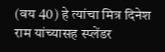(वय 40) हे त्यांचा मित्र दिनेश राम यांच्यासह स्प्लेंडर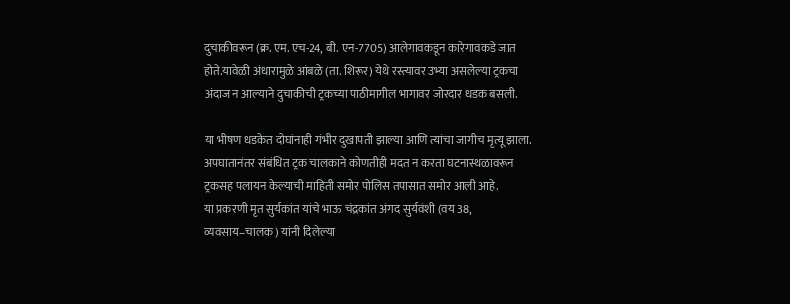दुचाकीवरून (क्र. एम. एच-24, बी. एन-7705) आलेगावकडून कारेगावकडे जात होते.यावेळी अंधारामुळे आंबळे (ता. शिरूर) येथे रस्त्यावर उभ्या असलेल्या ट्रकचा अंदाज न आल्याने दुचाकीची ट्रकच्या पाठीमागील भागावर जोरदार धडक बसली.

या भीषण धडकेत दोघांनाही गंभीर दुखापती झाल्या आणि त्यांचा जागीच मृत्यू झाला. अपघातानंतर संबंधित ट्रक चालकाने कोणतीही मदत न करता घटनास्थळावरून ट्रकसह पलायन केल्याची माहिती समोर पोलिस तपासात समोर आली आहे.
या प्रकरणी मृत सुर्यकांत यांचे भाऊ चंद्रकांत अंगद सुर्यवंशी (वय 38, व्यवसाय–चालक) यांनी दिलेल्या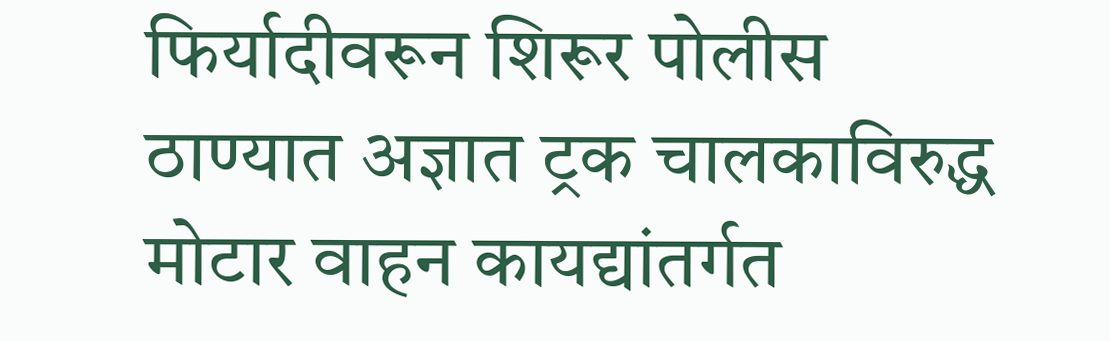फिर्यादीवरून शिरूर पोलीस ठाण्यात अज्ञात ट्रक चालकाविरुद्ध मोटार वाहन कायद्यांतर्गत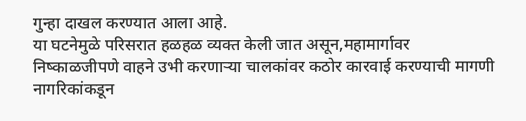गुन्हा दाखल करण्यात आला आहे.
या घटनेमुळे परिसरात हळहळ व्यक्त केली जात असून,महामार्गावर निष्काळजीपणे वाहने उभी करणाऱ्या चालकांवर कठोर कारवाई करण्याची मागणी नागरिकांकडून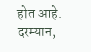होत आहे. दरम्यान,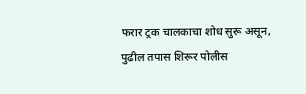फरार ट्रक चालकाचा शोध सुरू असून, पुढील तपास शिरूर पोलीस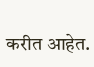करीत आहेत.